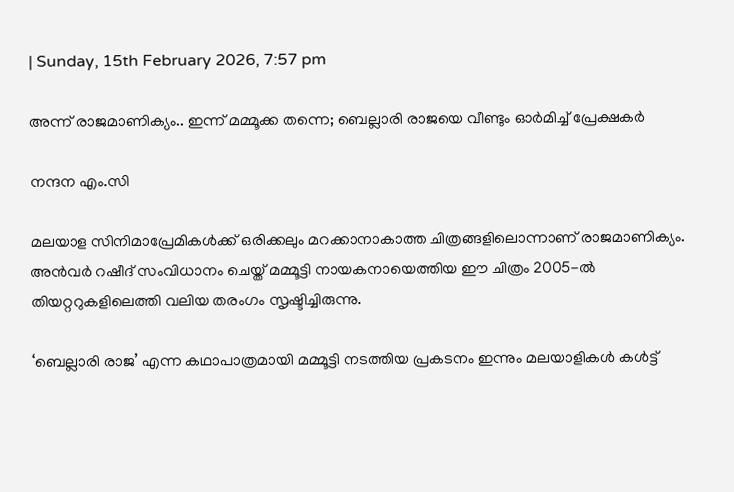| Sunday, 15th February 2026, 7:57 pm

അന്ന് രാജമാണിക്യം.. ഇന്ന് മമ്മൂക്ക തന്നെ; ബെല്ലാരി രാജയെ വീണ്ടും ഓർമിച്ച് പ്രേക്ഷകർ

നന്ദന എം.സി

മലയാള സിനിമാപ്രേമികൾക്ക് ഒരിക്കലും മറക്കാനാകാത്ത ചിത്രങ്ങളിലൊന്നാണ് രാജമാണിക്യം. അൻവർ റഷീദ് സംവിധാനം ചെയ്ത് മമ്മൂട്ടി നായകനായെത്തിയ ഈ ചിത്രം 2005-ൽ തിയറ്ററുകളിലെത്തി വലിയ തരംഗം സൃഷ്ടിച്ചിരുന്നു.

‘ബെല്ലാരി രാജ’ എന്ന കഥാപാത്രമായി മമ്മൂട്ടി നടത്തിയ പ്രകടനം ഇന്നും മലയാളികൾ കൾട്ട്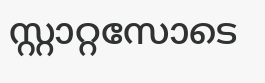സ്റ്റാറ്റസോടെ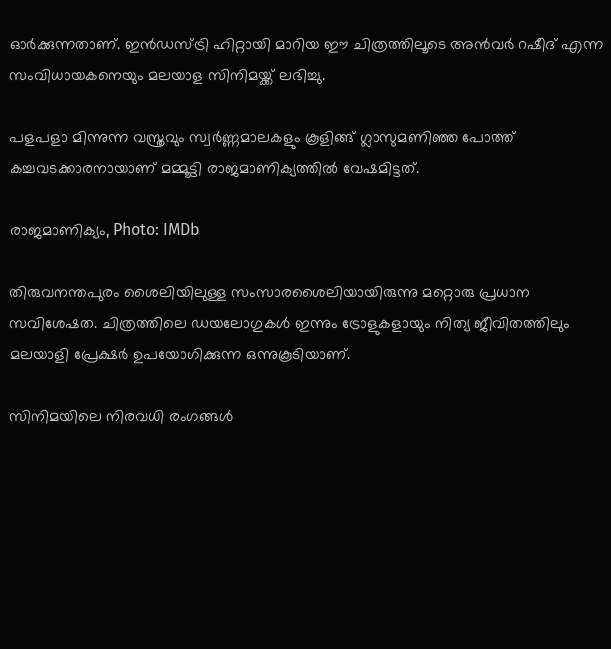ഓർക്കുന്നതാണ്. ഇൻഡസ്ട്രി ഹിറ്റായി മാറിയ ഈ ചിത്രത്തിലൂടെ അൻവർ റഷീദ് എന്ന സംവിധായകനെയും മലയാള സിനിമയ്ക്ക് ലഭിച്ചു.

പളപളാ മിന്നുന്ന വസ്ത്രവും സ്വർണ്ണമാലകളും കൂളിങ്ങ് ഗ്ലാസുമണിഞ്ഞ പോത്ത് കച്ചവടക്കാരനായാണ് മമ്മൂട്ടി രാജമാണിക്യത്തിൽ വേഷമിട്ടത്.

രാജമാണിക്യം, Photo: IMDb

തിരുവനന്തപുരം ശൈലിയിലുള്ള സംസാരശൈലിയായിരുന്നു മറ്റൊരു പ്രധാന സവിശേഷത. ചിത്രത്തിലെ ഡയലോഗുകൾ ഇന്നും ട്രോളുകളായും നിത്യ ജീവിതത്തിലും മലയാളി പ്രേക്ഷർ ഉപയോഗിക്കുന്ന ഒന്നുകൂടിയാണ്.

സിനിമയിലെ നിരവധി രംഗങ്ങൾ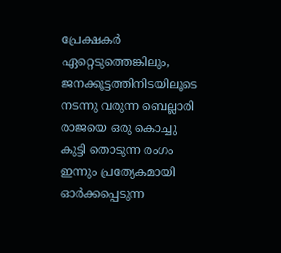പ്രേക്ഷകർ ഏറ്റെടുത്തെങ്കിലും, ജനക്കൂട്ടത്തിനിടയിലൂടെ നടന്നു വരുന്ന ബെല്ലാരി രാജയെ ഒരു കൊച്ചു കുട്ടി തൊടുന്ന രംഗം ഇന്നും പ്രത്യേകമായി ഓർക്കപ്പെടുന്ന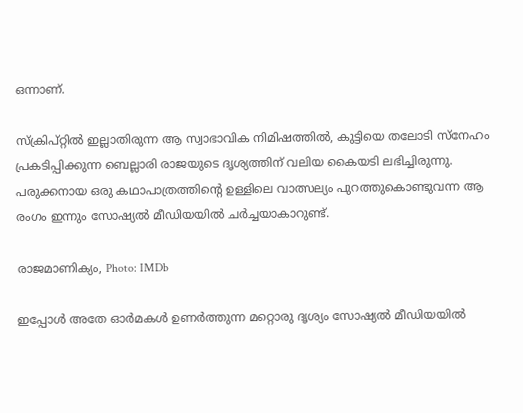ഒന്നാണ്.

സ്ക്രിപ്റ്റിൽ ഇല്ലാതിരുന്ന ആ സ്വാഭാവിക നിമിഷത്തിൽ, കുട്ടിയെ തലോടി സ്നേഹം പ്രകടിപ്പിക്കുന്ന ബെല്ലാരി രാജയുടെ ദൃശ്യത്തിന് വലിയ കൈയടി ലഭിച്ചിരുന്നു. പരുക്കനായ ഒരു കഥാപാത്രത്തിന്റെ ഉള്ളിലെ വാത്സല്യം പുറത്തുകൊണ്ടുവന്ന ആ രംഗം ഇന്നും സോഷ്യൽ മീഡിയയിൽ ചർച്ചയാകാറുണ്ട്.

രാജമാണിക്യം, Photo: IMDb

ഇപ്പോൾ അതേ ഓർമകൾ ഉണർത്തുന്ന മറ്റൊരു ദൃശ്യം സോഷ്യൽ മീഡിയയിൽ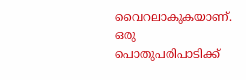വൈറലാകുകയാണ്. ഒരു പൊതുപരിപാടിക്ക്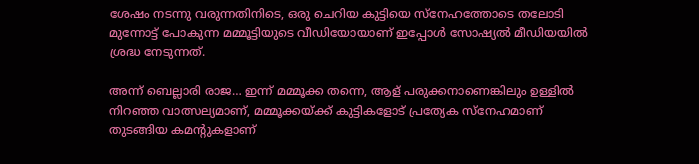ശേഷം നടന്നു വരുന്നതിനിടെ, ഒരു ചെറിയ കുട്ടിയെ സ്നേഹത്തോടെ തലോടി മുന്നോട്ട് പോകുന്ന മമ്മൂട്ടിയുടെ വീഡിയോയാണ് ഇപ്പോൾ സോഷ്യൽ മീഡിയയിൽ ശ്രദ്ധ നേടുന്നത്.

അന്ന് ബെല്ലാരി രാജ… ഇന്ന് മമ്മൂക്ക തന്നെ, ആള് പരുക്കനാണെങ്കിലും ഉള്ളിൽ നിറഞ്ഞ വാത്സല്യമാണ്, മമ്മൂക്കയ്ക്ക് കുട്ടികളോട് പ്രത്യേക സ്നേഹമാണ് തുടങ്ങിയ കമന്റുകളാണ്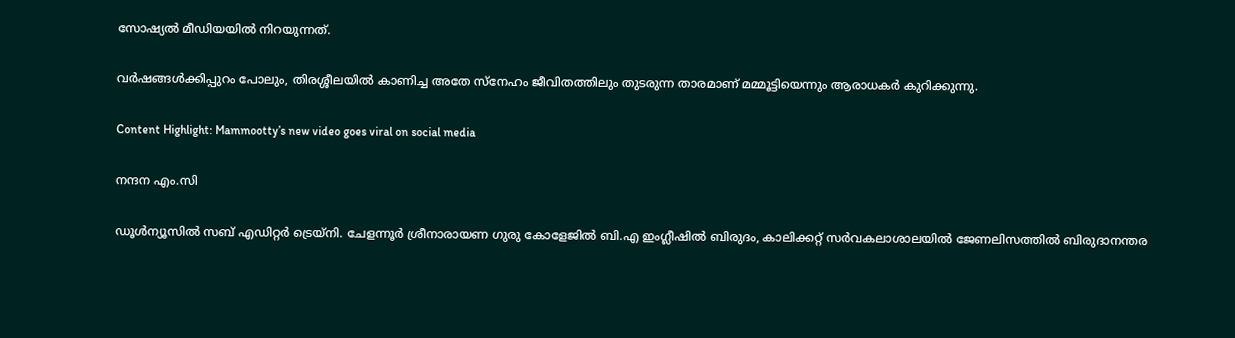സോഷ്യൽ മീഡിയയിൽ നിറയുന്നത്.

വർഷങ്ങൾക്കിപ്പുറം പോലും, തിരശ്ശീലയിൽ കാണിച്ച അതേ സ്നേഹം ജീവിതത്തിലും തുടരുന്ന താരമാണ് മമ്മൂട്ടിയെന്നും ആരാധകർ കുറിക്കുന്നു.

Content Highlight: Mammootty’s new video goes viral on social media

നന്ദന എം.സി

ഡൂള്‍ന്യൂസില്‍ സബ് എഡിറ്റര്‍ ട്രെയ്‌നി. ചേളന്നൂര്‍ ശ്രീനാരായണ ഗുരു കോളേജില്‍ ബി.എ ഇംഗ്ലീഷില്‍ ബിരുദം, കാലിക്കറ്റ് സര്‍വകലാശാലയില്‍ ജേണലിസത്തില്‍ ബിരുദാനന്തര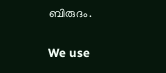ബിരുദം.

We use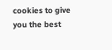cookies to give you the best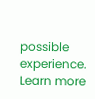possible experience. Learn more